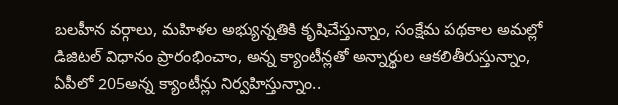బలహీన వర్గాలు, మహిళల అభ్యున్నతికి కృషిచేస్తున్నాం, సంక్షేమ పథకాల అమల్లో డిజిటల్ విధానం ప్రారంభించాం, అన్న క్యాంటీన్లతో అన్నార్థుల ఆకలితీరుస్తున్నాం, ఏపీలో 205అన్న క్యాంటీన్లు నిర్వహిస్తున్నాం..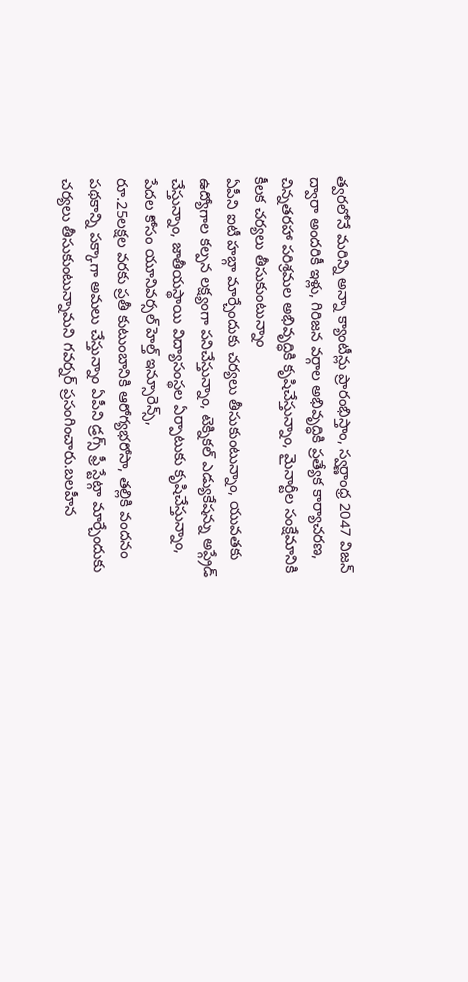త్వరలోనే మరిన్ని అన్నా క్యాంటీన్లు ప్రారంభిస్తాం, స్వర్ణాంధ్ర 2047 విజన్ ద్వారా అందరికీ ఇళ్లు, గిరిజన వర్గాల అభివృద్ధికి ప్రత్యేక కార్యాచరణ, చిన్నతరహా పరిశ్రమల అభివృద్ధికి కృషిచేస్తున్నాం, మైనార్టీల సంక్షేమానికి కీలక చర్యలు తీసుకుంటున్నాం
ఏపీని ఐటీ హబ్గా మార్చేందుకు చర్యలు తీసుకుంటున్నాం, యువతకు ఉద్యోగాల కల్పన లక్ష్యంగా పనిచేస్తున్నాం, టెక్నికల్ ఎడ్యుకేషన్ను అప్గ్రేడ్ చేస్తున్నాం, జాతీయస్థాయి విద్యాసంస్థల ఏర్పాటుకు కృషిచేస్తున్నాం, పేదల కోసం యూనివర్సల్ హెల్త్ ఇన్సూరెన్స్,
రూ.25లక్షల వరకు ప్రతీ కుటుంబానికి ఆరోగ్యభరోసా, తల్లికి వందనం పథకాన్ని పక్కాగా అమలు చేస్తున్నాం ఏపీని డ్రగ్స్ ఫ్రీ స్టేట్గా మార్చేందుకు చర్యలు తీసుకుంటున్నామని గవర్నర్ ప్రసంగించారు.బలహీన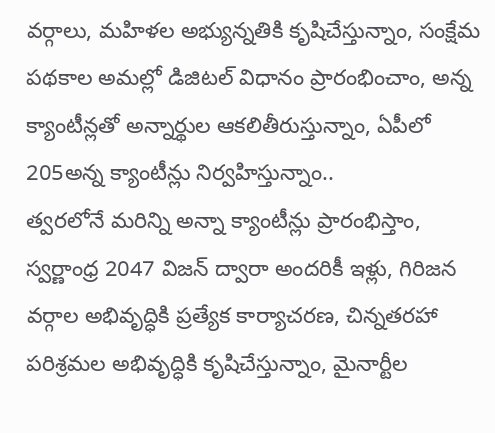వర్గాలు, మహిళల అభ్యున్నతికి కృషిచేస్తున్నాం, సంక్షేమ పథకాల అమల్లో డిజిటల్ విధానం ప్రారంభించాం, అన్న క్యాంటీన్లతో అన్నార్థుల ఆకలితీరుస్తున్నాం, ఏపీలో 205అన్న క్యాంటీన్లు నిర్వహిస్తున్నాం..
త్వరలోనే మరిన్ని అన్నా క్యాంటీన్లు ప్రారంభిస్తాం, స్వర్ణాంధ్ర 2047 విజన్ ద్వారా అందరికీ ఇళ్లు, గిరిజన వర్గాల అభివృద్ధికి ప్రత్యేక కార్యాచరణ, చిన్నతరహా పరిశ్రమల అభివృద్ధికి కృషిచేస్తున్నాం, మైనార్టీల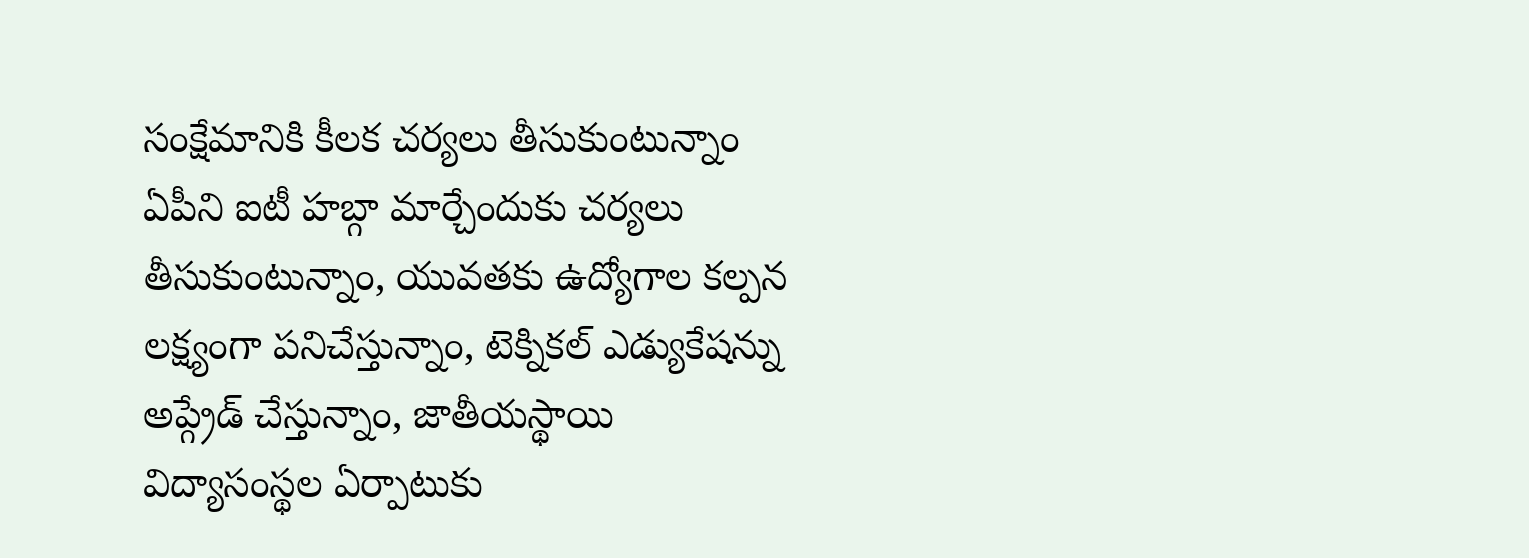సంక్షేమానికి కీలక చర్యలు తీసుకుంటున్నాం
ఏపీని ఐటీ హబ్గా మార్చేందుకు చర్యలు తీసుకుంటున్నాం, యువతకు ఉద్యోగాల కల్పన లక్ష్యంగా పనిచేస్తున్నాం, టెక్నికల్ ఎడ్యుకేషన్ను అప్గ్రేడ్ చేస్తున్నాం, జాతీయస్థాయి విద్యాసంస్థల ఏర్పాటుకు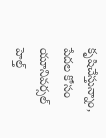కృషిచేస్తున్నాం, పేదల కోసం యూనివర్సల్ హెల్త్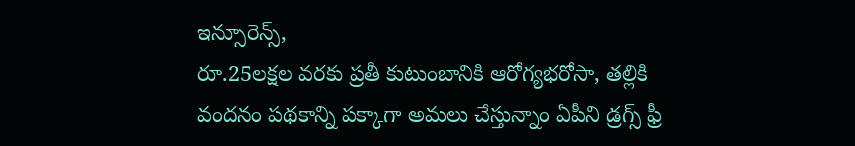ఇన్సూరెన్స్,
రూ.25లక్షల వరకు ప్రతీ కుటుంబానికి ఆరోగ్యభరోసా, తల్లికి వందనం పథకాన్ని పక్కాగా అమలు చేస్తున్నాం ఏపీని డ్రగ్స్ ఫ్రీ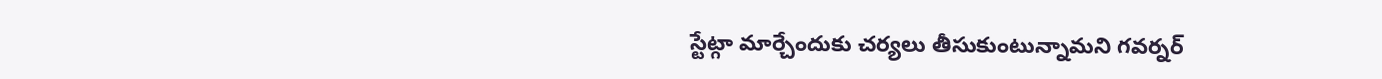స్టేట్గా మార్చేందుకు చర్యలు తీసుకుంటున్నామని గవర్నర్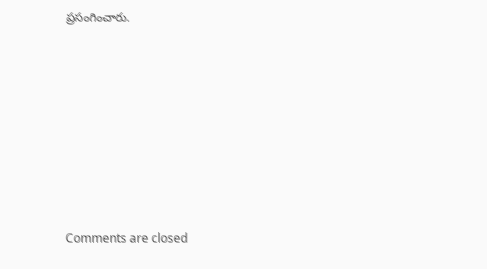ప్రసంగించారు.









Comments are closed